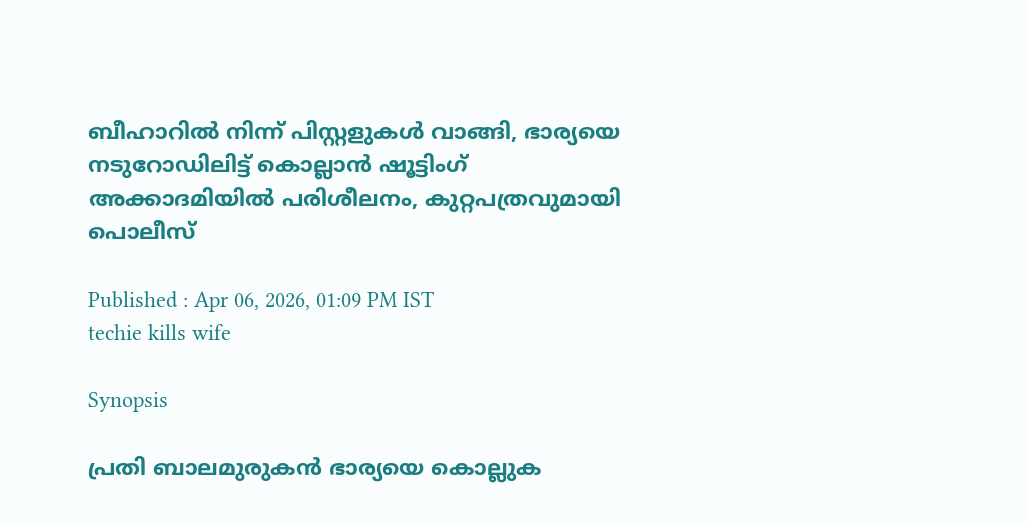ബീഹാറിൽ നിന്ന് പിസ്റ്റളുകൾ വാങ്ങി, ഭാര്യയെ നടുറോഡിലിട്ട് കൊല്ലാൻ ഷൂട്ടിംഗ് അക്കാദമിയിൽ പരിശീലനം, കുറ്റപത്രവുമായി പൊലീസ്

Published : Apr 06, 2026, 01:09 PM IST
techie kills wife

Synopsis

പ്രതി ബാലമുരുകൻ ഭാര്യയെ കൊല്ലുക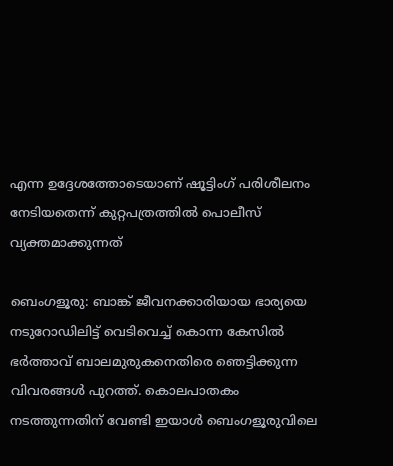എന്ന ഉദ്ദേശത്തോടെയാണ് ഷൂട്ടിംഗ് പരിശീലനം നേടിയതെന്ന് കുറ്റപത്രത്തിൽ പൊലീസ് വ്യക്തമാക്കുന്നത്

ബെംഗളൂരു: ബാങ്ക് ജീവനക്കാരിയായ ഭാര്യയെ നടുറോഡിലിട്ട് വെടിവെച്ച് കൊന്ന കേസിൽ ഭർത്താവ് ബാലമുരുകനെതിരെ ഞെട്ടിക്കുന്ന വിവരങ്ങൾ പുറത്ത്. കൊലപാതകം നടത്തുന്നതിന് വേണ്ടി ഇയാൾ ബെംഗളൂരുവിലെ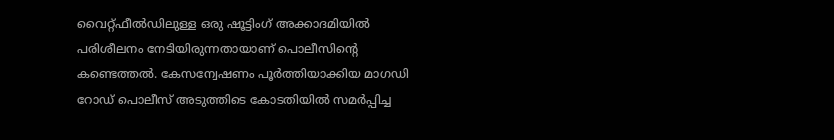വൈറ്റ്ഫീൽഡിലുള്ള ഒരു ഷൂട്ടിംഗ് അക്കാദമിയിൽ പരിശീലനം നേടിയിരുന്നതായാണ് പൊലീസിന്റെ കണ്ടെത്തൽ. കേസന്വേഷണം പൂർത്തിയാക്കിയ മാഗഡി റോഡ് പൊലീസ് അടുത്തിടെ കോടതിയിൽ സമർപ്പിച്ച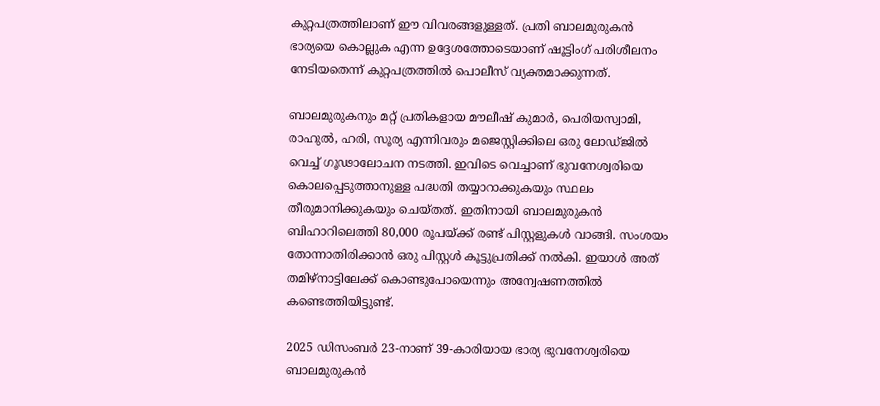കുറ്റപത്രത്തിലാണ് ഈ വിവരങ്ങളുള്ളത്. പ്രതി ബാലമുരുകൻ ഭാര്യയെ കൊല്ലുക എന്ന ഉദ്ദേശത്തോടെയാണ് ഷൂട്ടിംഗ് പരിശീലനം നേടിയതെന്ന് കുറ്റപത്രത്തിൽ പൊലീസ് വ്യക്തമാക്കുന്നത്.

ബാലമുരുകനും മറ്റ് പ്രതികളായ മൗലീഷ് കുമാർ, പെരിയസ്വാമി, രാഹുൽ, ഹരി, സൂര്യ എന്നിവരും മജെസ്റ്റിക്കിലെ ഒരു ലോഡ്ജിൽ വെച്ച് ഗൂഢാലോചന നടത്തി. ഇവിടെ വെച്ചാണ് ഭുവനേശ്വരിയെ കൊലപ്പെടുത്താനുള്ള പദ്ധതി തയ്യാറാക്കുകയും സ്ഥലം തീരുമാനിക്കുകയും ചെയ്തത്. ഇതിനായി ബാലമുരുകൻ ബിഹാറിലെത്തി 80,000 രൂപയ്ക്ക് രണ്ട് പിസ്റ്റളുകൾ വാങ്ങി. സംശയം തോന്നാതിരിക്കാൻ ഒരു പിസ്റ്റൾ കൂട്ടുപ്രതിക്ക് നൽകി. ഇയാൾ അത് തമിഴ്‌നാട്ടിലേക്ക് കൊണ്ടുപോയെന്നും അന്വേഷണത്തിൽ കണ്ടെത്തിയിട്ടുണ്ട്.

2025 ഡിസംബർ 23-നാണ് 39-കാരിയായ ഭാര്യ ഭുവനേശ്വരിയെ ബാലമുരുകൻ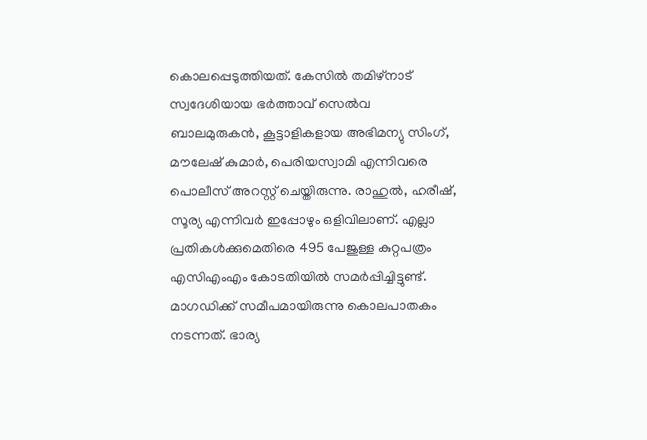കൊലപ്പെടുത്തിയത്. കേസിൽ തമിഴ്‌നാട് സ്വദേശിയായ ഭർത്താവ് സെൽവ ബാലമുരുകൻ, കൂട്ടാളികളായ അഭിമന്യു സിംഗ്, മൗലേഷ് കുമാർ, പെരിയസ്വാമി എന്നിവരെ പൊലീസ് അറസ്റ്റ് ചെയ്തിരുന്നു. രാഹുൽ, ഹരീഷ്, സൂര്യ എന്നിവർ ഇപ്പോഴും ഒളിവിലാണ്. എല്ലാ പ്രതികൾക്കുമെതിരെ 495 പേജുള്ള കുറ്റപത്രം എസിഎംഎം കോടതിയിൽ സമർപ്പിച്ചിട്ടുണ്ട്. മാഗഡിക്ക് സമീപമായിരുന്നു കൊലപാതകം നടന്നത്. ഭാര്യ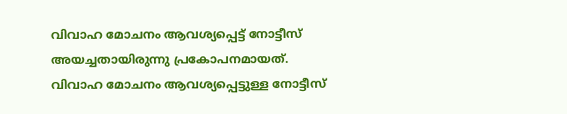വിവാഹ മോചനം ആവശ്യപ്പെട്ട് നോട്ടീസ് അയച്ചതായിരുന്നു പ്രകോപനമായത്. വിവാഹ മോചനം ആവശ്യപ്പെട്ടുള്ള നോട്ടീസ്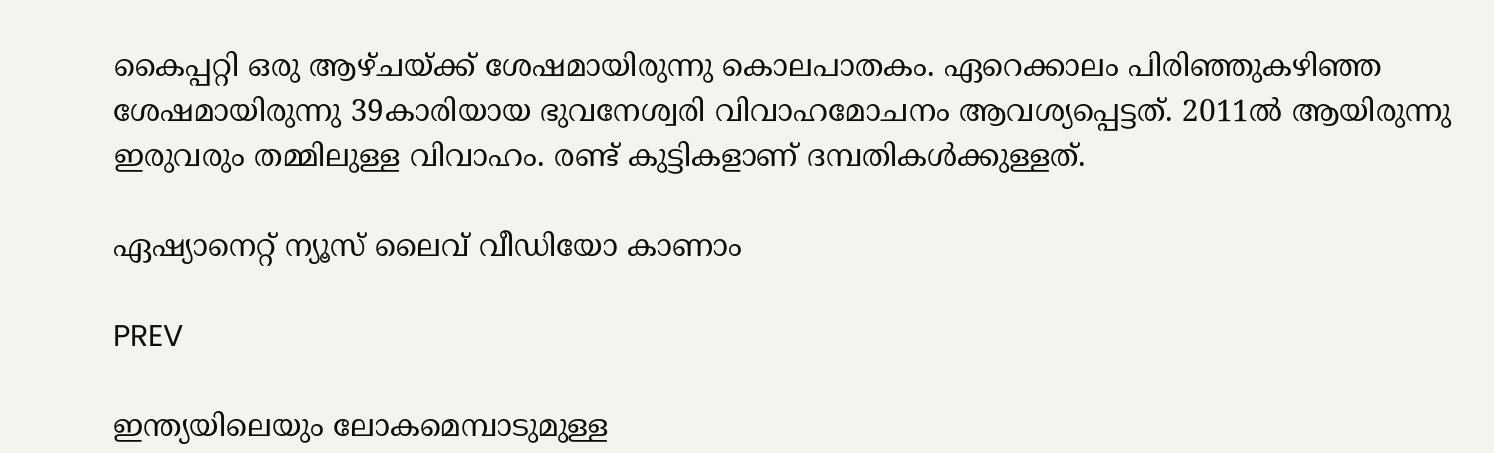കൈപ്പറ്റി ഒരു ആഴ്ചയ്ക്ക് ശേഷമായിരുന്നു കൊലപാതകം. ഏറെക്കാലം പിരിഞ്ഞുകഴിഞ്ഞ ശേഷമായിരുന്നു 39കാരിയായ ഭുവനേശ്വരി വിവാഹമോചനം ആവശ്യപ്പെട്ടത്. 2011ൽ ആയിരുന്നു ഇരുവരും തമ്മിലുള്ള വിവാഹം. രണ്ട് കുട്ടികളാണ് ദമ്പതികൾക്കുള്ളത്.

ഏഷ്യാനെറ്റ് ന്യൂസ് ലൈവ് വീഡിയോ കാണാം

PREV

ഇന്ത്യയിലെയും ലോകമെമ്പാടുമുള്ള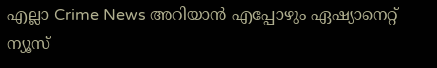എല്ലാ Crime News അറിയാൻ എപ്പോഴും ഏഷ്യാനെറ്റ് ന്യൂസ്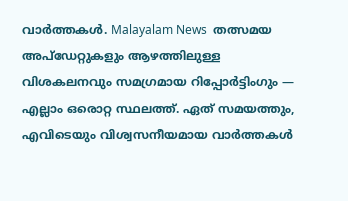വാർത്തകൾ. Malayalam News  തത്സമയ അപ്‌ഡേറ്റുകളും ആഴത്തിലുള്ള വിശകലനവും സമഗ്രമായ റിപ്പോർട്ടിംഗും — എല്ലാം ഒരൊറ്റ സ്ഥലത്ത്. ഏത് സമയത്തും, എവിടെയും വിശ്വസനീയമായ വാർത്തകൾ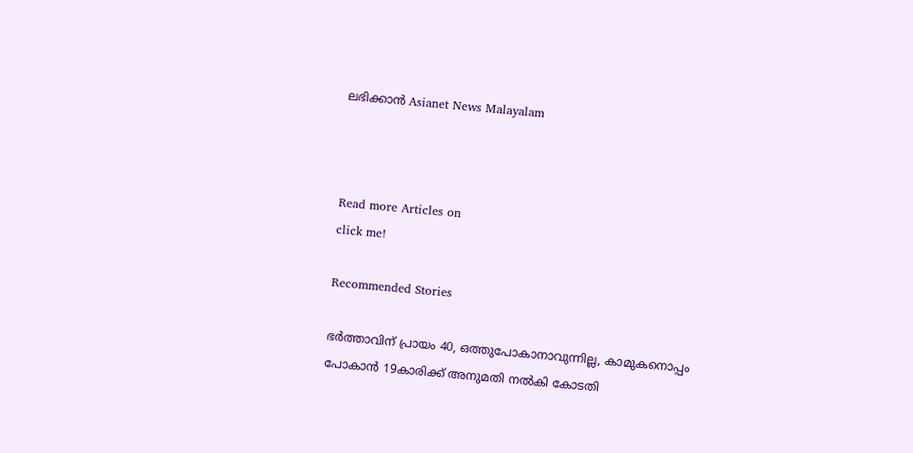ലഭിക്കാൻ Asianet News Malayalam



Read more Articles on
click me!

Recommended Stories

ഭർത്താവിന് പ്രായം 40, ഒത്തുപോകാനാവുന്നില്ല, കാമുകനൊപ്പം പോകാൻ 19കാരിക്ക് അനുമതി നൽകി കോടതി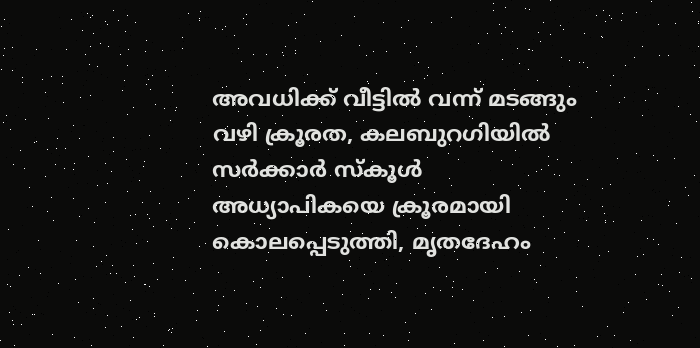അവധിക്ക് വീട്ടിൽ വന്ന് മടങ്ങും വഴി ക്രൂരത, കലബുറഗിയിൽ സർക്കാർ സ്കൂൾ അധ്യാപികയെ ക്രൂരമായി കൊലപ്പെടുത്തി, മൃതദേഹം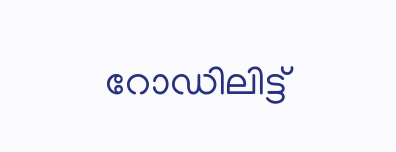റോഡിലിട്ട്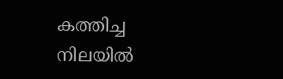കത്തിച്ച നിലയിൽ